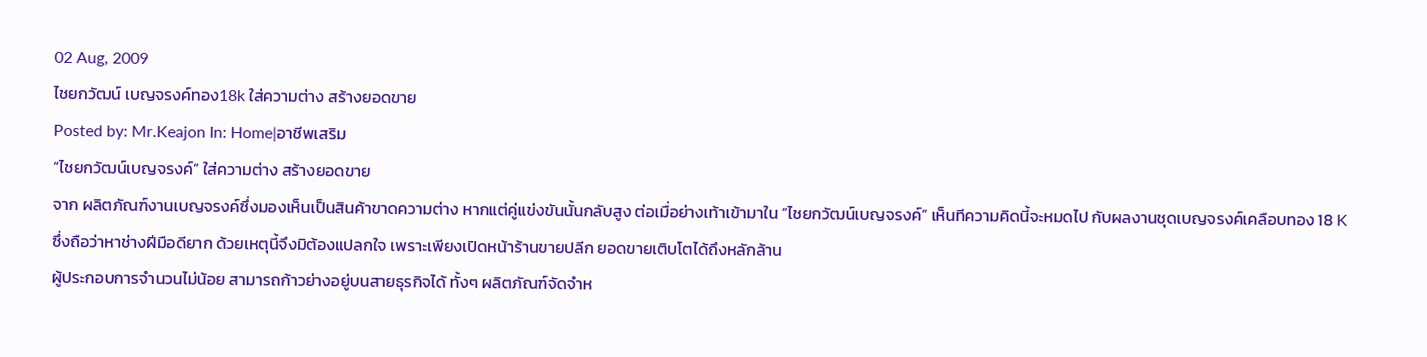02 Aug, 2009
ไชยกวัฒน์ เบญจรงค์ทอง18k ใส่ความต่าง สร้างยอดขาย
Posted by: Mr.Keajon In: Home|อาชีพเสริม
“ไชยกวัฒน์เบญจรงค์” ใส่ความต่าง สร้างยอดขาย
จาก ผลิตภัณฑ์งานเบญจรงค์ซึ่งมองเห็นเป็นสินค้าขาดความต่าง หากแต่คู่แข่งขันนั้นกลับสูง ต่อเมื่อย่างเท้าเข้ามาใน “ไชยกวัฒน์เบญจรงค์” เห็นทีความคิดนี้จะหมดไป กับผลงานชุดเบญจรงค์เคลือบทอง 18 K ซึ่งถือว่าหาช่างฝีมือดียาก ด้วยเหตุนี้จึงมิต้องแปลกใจ เพราะเพียงเปิดหน้าร้านขายปลีก ยอดขายเติบโตได้ถึงหลักล้าน
ผู้ประกอบการจำนวนไม่น้อย สามารถก้าวย่างอยู่บนสายธุรกิจได้ ทั้งๆ ผลิตภัณฑ์จัดจำห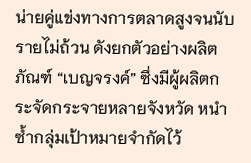น่ายคู่แข่งทางการตลาดสูงจนนับรายไม่ถ้วน ดังยกตัวอย่างผลิตภัณฑ์ “เบญจรงค์” ซึ่งมีผู้ผลิตกระจัดกระจายหลายจังหวัด หนำซ้ำกลุ่มเป้าหมายจำกัดไว้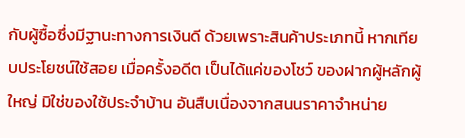กับผู้ซื้อซึ่งมีฐานะทางการเงินดี ด้วยเพราะสินค้าประเภทนี้ หากเทียบประโยชน์ใช้สอย เมื่อครั้งอดีต เป็นได้แค่ของโชว์ ของฝากผู้หลักผู้ใหญ่ มิใช่ของใช้ประจำบ้าน อันสืบเนื่องจากสนนราคาจำหน่าย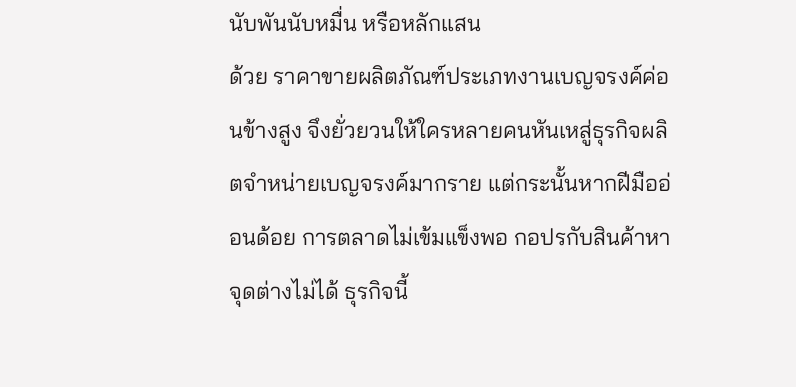นับพันนับหมื่น หรือหลักแสน
ด้วย ราคาขายผลิตภัณฑ์ประเภทงานเบญจรงค์ค่อนข้างสูง จึงยั่วยวนให้ใครหลายคนหันเหสู่ธุรกิจผลิตจำหน่ายเบญจรงค์มากราย แต่กระนั้นหากฝีมืออ่อนด้อย การตลาดไม่เข้มแข็งพอ กอปรกับสินค้าหาจุดต่างไม่ได้ ธุรกิจนี้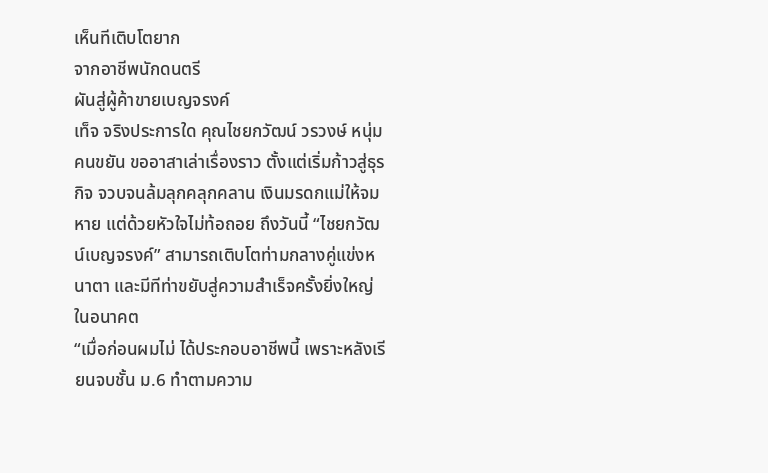เห็นทีเติบโตยาก
จากอาชีพนักดนตรี
ผันสู่ผู้ค้าขายเบญจรงค์
เท็จ จริงประการใด คุณไชยกวัฒน์ วรวงษ์ หนุ่มคนขยัน ขออาสาเล่าเรื่องราว ตั้งแต่เริ่มก้าวสู่ธุรกิจ จวบจนล้มลุกคลุกคลาน เงินมรดกแม่ให้จมหาย แต่ด้วยหัวใจไม่ท้อถอย ถึงวันนี้ “ไชยกวัฒน์เบญจรงค์” สามารถเติบโตท่ามกลางคู่แข่งหนาตา และมีทีท่าขยับสู่ความสำเร็จครั้งยิ่งใหญ่ในอนาคต
“เมื่อก่อนผมไม่ ได้ประกอบอาชีพนี้ เพราะหลังเรียนจบชั้น ม.6 ทำตามความ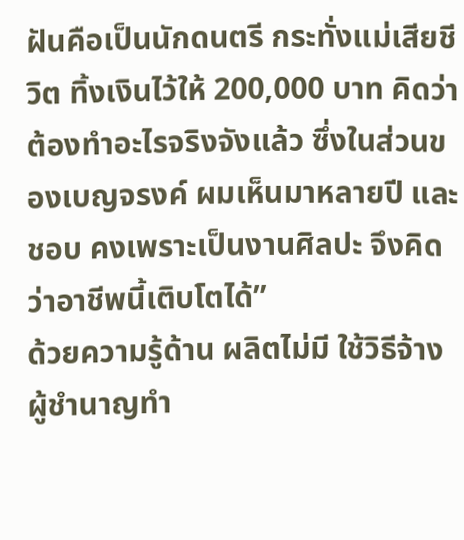ฝันคือเป็นนักดนตรี กระทั่งแม่เสียชีวิต ทิ้งเงินไว้ให้ 200,000 บาท คิดว่าต้องทำอะไรจริงจังแล้ว ซึ่งในส่วนของเบญจรงค์ ผมเห็นมาหลายปี และชอบ คงเพราะเป็นงานศิลปะ จึงคิดว่าอาชีพนี้เติบโตได้”
ด้วยความรู้ด้าน ผลิตไม่มี ใช้วิธีจ้างผู้ชำนาญทำ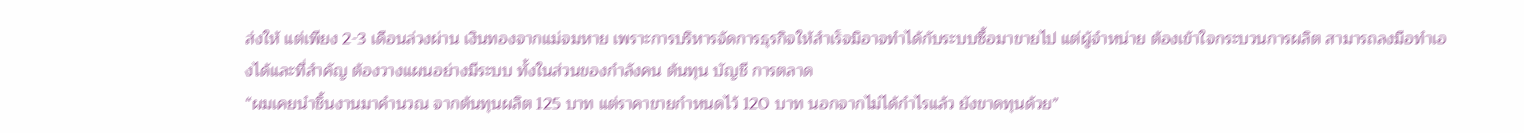ส่งให้ แต่เพียง 2-3 เดือนล่วงผ่าน เงินทองจากแม่จมหาย เพราะการบริหารจัดการธุรกิจให้สำเร็จมิอาจทำได้กับระบบซื้อมาขายไป แต่ผู้จำหน่าย ต้องเข้าใจกระบวนการผลิต สามารถลงมือทำเองได้และที่สำคัญ ต้องวางแผนอย่างมีระบบ ทั้งในส่วนของกำลังคน ต้นทุน บัญชี การตลาด
“ผมเคยนำชิ้นงานมาคำนวณ จากต้นทุนผลิต 125 บาท แต่ราคาขายกำหนดไว้ 120 บาท นอกจากไม่ได้กำไรแล้ว ยังขาดทุนด้วย”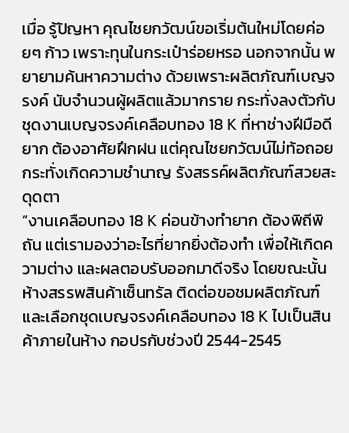เมื่อ รู้ปัญหา คุณไชยกวัฒน์ขอเริ่มต้นใหม่โดยค่อยๆ ก้าว เพราะทุนในกระเป๋าร่อยหรอ นอกจากนั้น พยายามค้นหาความต่าง ด้วยเพราะผลิตภัณฑ์เบญจรงค์ นับจำนวนผู้ผลิตแล้วมากราย กระทั่งลงตัวกับชุดงานเบญจรงค์เคลือบทอง 18 K ที่หาช่างฝีมือดียาก ต้องอาศัยฝึกฝน แต่คุณไชยกวัฒน์ไม่ท้อถอย กระทั่งเกิดความชำนาญ รังสรรค์ผลิตภัณฑ์สวยสะดุดตา
“งานเคลือบทอง 18 K ค่อนข้างทำยาก ต้องพิถีพิถัน แต่เรามองว่าอะไรที่ยากยิ่งต้องทำ เพื่อให้เกิดความต่าง และผลตอบรับออกมาดีจริง โดยขณะนั้น ห้างสรรพสินค้าเซ็นทรัล ติดต่อขอชมผลิตภัณฑ์ และเลือกชุดเบญจรงค์เคลือบทอง 18 K ไปเป็นสินค้าภายในห้าง กอปรกับช่วงปี 2544-2545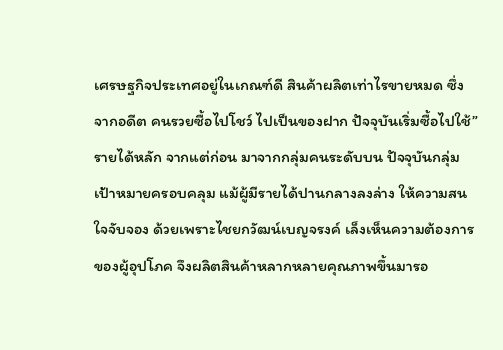เศรษฐกิจประเทศอยู่ในเกณฑ์ดี สินค้าผลิตเท่าไรขายหมด ซึ่งจากอดีต คนรวยซื้อไปโชว์ ไปเป็นของฝาก ปัจจุบันเริ่มซื้อไปใช้”
รายได้หลัก จากแต่ก่อน มาจากกลุ่มคนระดับบน ปัจจุบันกลุ่มเป้าหมายครอบคลุม แม้ผู้มีรายได้ปานกลางลงล่าง ให้ความสนใจจับจอง ด้วยเพราะไชยกวัฒน์เบญจรงค์ เล็งเห็นความต้องการของผู้อุปโภค จึงผลิตสินค้าหลากหลายคุณภาพขึ้นมารอ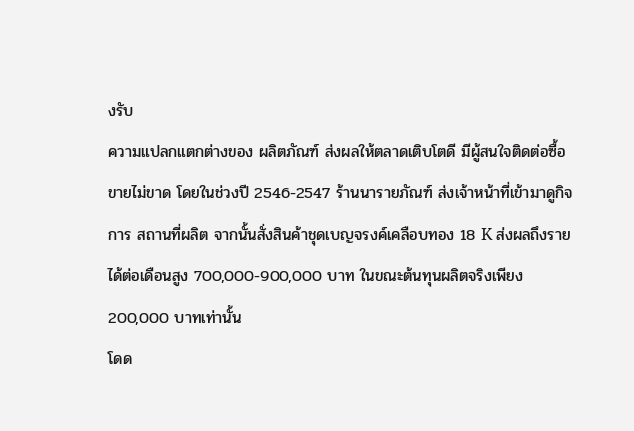งรับ
ความแปลกแตกต่างของ ผลิตภัณฑ์ ส่งผลให้ตลาดเติบโตดี มีผู้สนใจติดต่อซื้อขายไม่ขาด โดยในช่วงปี 2546-2547 ร้านนารายภัณฑ์ ส่งเจ้าหน้าที่เข้ามาดูกิจการ สถานที่ผลิต จากนั้นสั่งสินค้าชุดเบญจรงค์เคลือบทอง 18 K ส่งผลถึงรายได้ต่อเดือนสูง 700,000-900,000 บาท ในขณะต้นทุนผลิตจริงเพียง 200,000 บาทเท่านั้น
โดด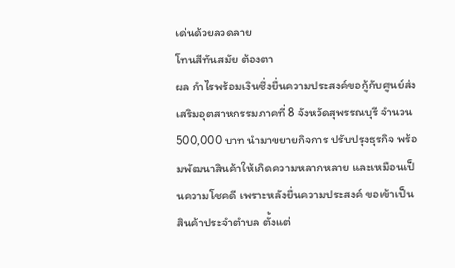เด่นด้วยลวดลาย
โทนสีทันสมัย ต้องตา
ผล กำไรพร้อมเงินซึ่งยื่นความประสงค์ขอกู้กับศูนย์ส่งเสริมอุตสาหกรรมภาคที่ 8 จังหวัดสุพรรณบุรี จำนวน 500,000 บาท นำมาขยายกิจการ ปรับปรุงธุรกิจ พร้อมพัฒนาสินค้าให้เกิดความหลากหลาย และเหมือนเป็นความโชคดี เพราะหลังยื่นความประสงค์ ขอเข้าเป็นสินค้าประจำตำบล ตั้งแต่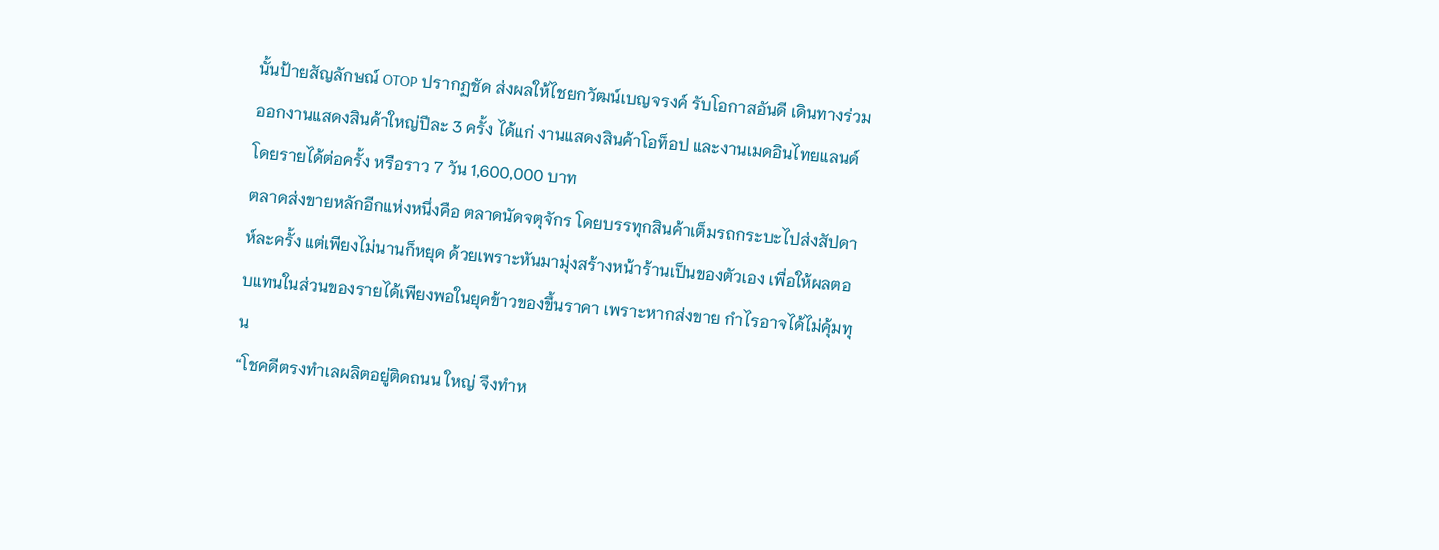นั้นป้ายสัญลักษณ์ OTOP ปรากฏชัด ส่งผลให้ไชยกวัฒน์เบญจรงค์ รับโอกาสอันดี เดินทางร่วมออกงานแสดงสินค้าใหญ่ปีละ 3 ครั้ง ได้แก่ งานแสดงสินค้าโอท็อป และงานเมดอินไทยแลนด์ โดยรายได้ต่อครั้ง หรือราว 7 วัน 1,600,000 บาท
ตลาดส่งขายหลักอีกแห่งหนึ่งคือ ตลาดนัดจตุจักร โดยบรรทุกสินค้าเต็มรถกระบะไปส่งสัปดาห์ละครั้ง แต่เพียงไม่นานก็หยุด ด้วยเพราะหันมามุ่งสร้างหน้าร้านเป็นของตัวเอง เพื่อให้ผลตอบแทนในส่วนของรายได้เพียงพอในยุคข้าวของขึ้นราคา เพราะหากส่งขาย กำไรอาจได้ไม่คุ้มทุน
“โชคดีตรงทำเลผลิตอยู่ติดถนน ใหญ่ จึงทำห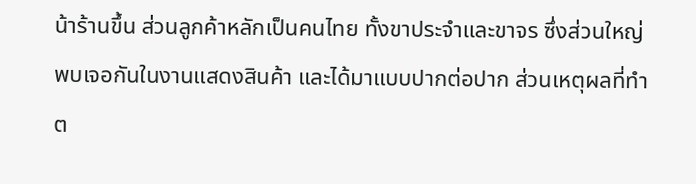น้าร้านขึ้น ส่วนลูกค้าหลักเป็นคนไทย ทั้งขาประจำและขาจร ซึ่งส่วนใหญ่พบเจอกันในงานแสดงสินค้า และได้มาแบบปากต่อปาก ส่วนเหตุผลที่ทำต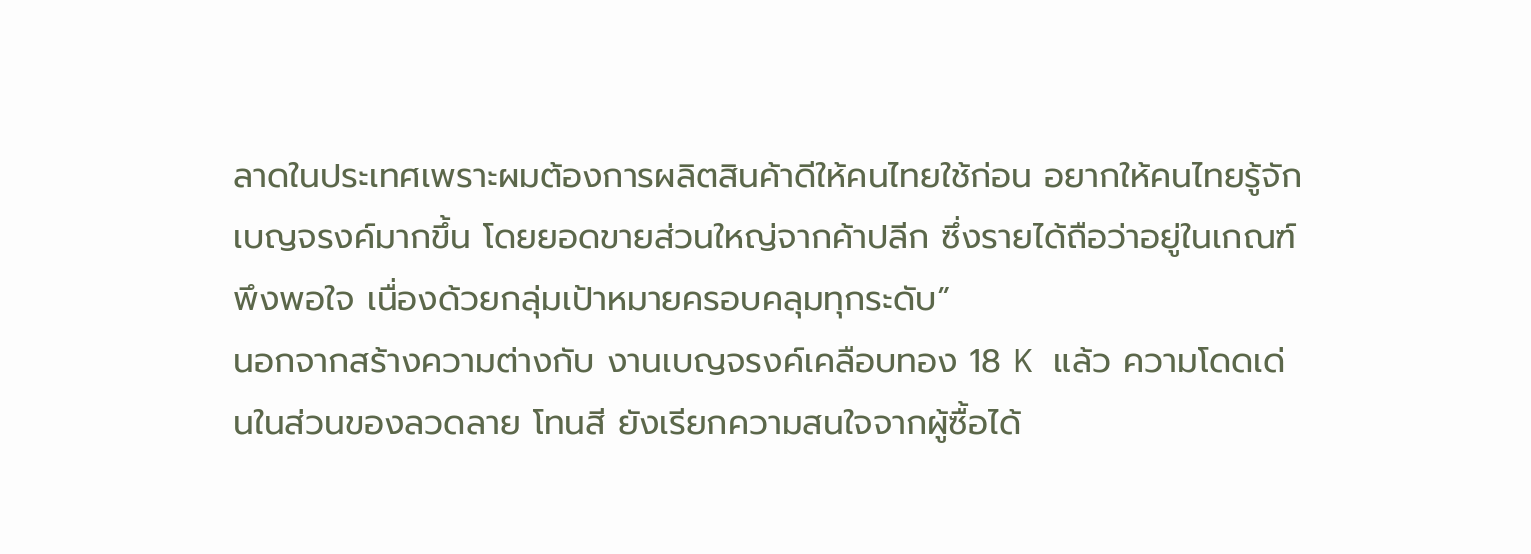ลาดในประเทศเพราะผมต้องการผลิตสินค้าดีให้คนไทยใช้ก่อน อยากให้คนไทยรู้จักเบญจรงค์มากขึ้น โดยยอดขายส่วนใหญ่จากค้าปลีก ซึ่งรายได้ถือว่าอยู่ในเกณฑ์พึงพอใจ เนื่องด้วยกลุ่มเป้าหมายครอบคลุมทุกระดับ”
นอกจากสร้างความต่างกับ งานเบญจรงค์เคลือบทอง 18 K แล้ว ความโดดเด่นในส่วนของลวดลาย โทนสี ยังเรียกความสนใจจากผู้ซื้อได้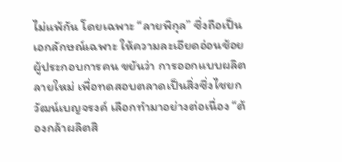ไม่แพ้กัน โดยเฉพาะ “ลายพิกุล” ซึ่งถือเป็นเอกลักษณ์เฉพาะ ให้ความละเอียดอ่อนช้อย
ผู้ประกอบการคน ขยันว่า การออกแบบผลิตลายใหม่ เพื่อทดสอบตลาดเป็นสิ่งซึ่งไชยกวัฒน์เบญจรงค์ เลือกทำมาอย่างต่อเนื่อง “ต้องกล้าผลิตสิ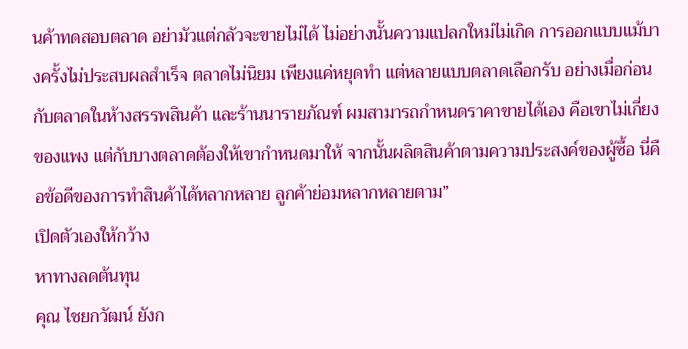นค้าทดสอบตลาด อย่ามัวแต่กลัวจะขายไม่ได้ ไม่อย่างนั้นความแปลกใหม่ไม่เกิด การออกแบบแม้บางครั้งไม่ประสบผลสำเร็จ ตลาดไม่นิยม เพียงแค่หยุดทำ แต่หลายแบบตลาดเลือกรับ อย่างเมื่อก่อนกับตลาดในห้างสรรพสินค้า และร้านนารายภัณฑ์ ผมสามารถกำหนดราคาขายได้เอง คือเขาไม่เกี่ยงของแพง แต่กับบางตลาดต้องให้เขากำหนดมาให้ จากนั้นผลิตสินค้าตามความประสงค์ของผู้ซื้อ นี่คือข้อดีของการทำสินค้าได้หลากหลาย ลูกค้าย่อมหลากหลายตาม”
เปิดตัวเองให้กว้าง
หาทางลดต้นทุน
คุณ ไชยกวัฒน์ ยังก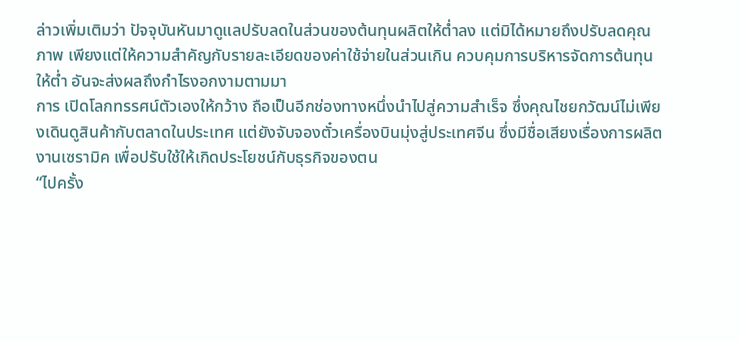ล่าวเพิ่มเติมว่า ปัจจุบันหันมาดูแลปรับลดในส่วนของต้นทุนผลิตให้ต่ำลง แต่มิได้หมายถึงปรับลดคุณภาพ เพียงแต่ให้ความสำคัญกับรายละเอียดของค่าใช้จ่ายในส่วนเกิน ควบคุมการบริหารจัดการต้นทุนให้ต่ำ อันจะส่งผลถึงกำไรงอกงามตามมา
การ เปิดโลกทรรศน์ตัวเองให้กว้าง ถือเป็นอีกช่องทางหนึ่งนำไปสู่ความสำเร็จ ซึ่งคุณไชยกวัฒน์ไม่เพียงเดินดูสินค้ากับตลาดในประเทศ แต่ยังจับจองตั๋วเครื่องบินมุ่งสู่ประเทศจีน ซึ่งมีชื่อเสียงเรื่องการผลิตงานเซรามิค เพื่อปรับใช้ให้เกิดประโยชน์กับธุรกิจของตน
“ไปครั้ง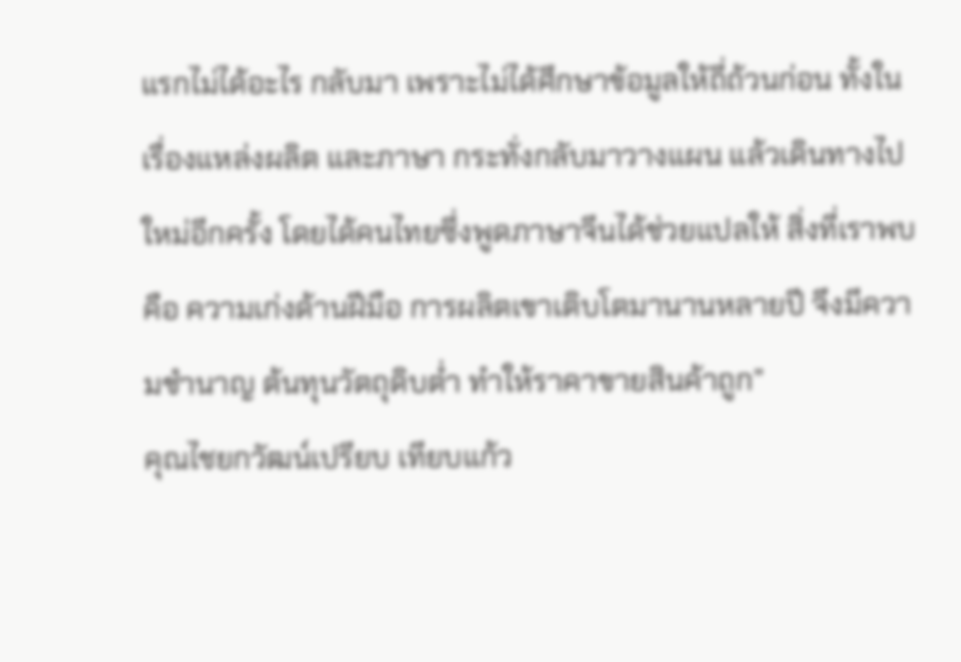แรกไม่ได้อะไร กลับมา เพราะไม่ได้ศึกษาข้อมูลให้ถี่ถ้วนก่อน ทั้งในเรื่องแหล่งผลิต และภาษา กระทั่งกลับมาวางแผน แล้วเดินทางไปใหม่อีกครั้ง โดยได้คนไทยซึ่งพูดภาษาจีนได้ช่วยแปลให้ สิ่งที่เราพบคือ ความเก่งด้านฝีมือ การผลิตเขาเติบโตมานานหลายปี จึงมีความชำนาญ ต้นทุนวัตถุดิบต่ำ ทำให้ราคาขายสินค้าถูก”
คุณไชยกวัฒน์เปรียบ เทียบแก้ว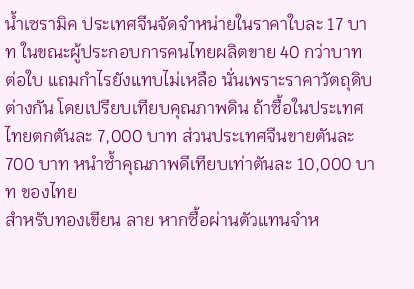น้ำเซรามิค ประเทศจีนจัดจำหน่ายในราคาใบละ 17 บาท ในขณะผู้ประกอบการคนไทยผลิตขาย 40 กว่าบาท ต่อใบ แถมกำไรยังแทบไม่เหลือ นั่นเพราะราคาวัตถุดิบต่างกัน โดยเปรียบเทียบคุณภาพดิน ถ้าซื้อในประเทศไทยตกตันละ 7,000 บาท ส่วนประเทศจีนขายตันละ 700 บาท หนำซ้ำคุณภาพดีเทียบเท่าตันละ 10,000 บาท ของไทย
สำหรับทองเขียน ลาย หากซื้อผ่านตัวแทนจำห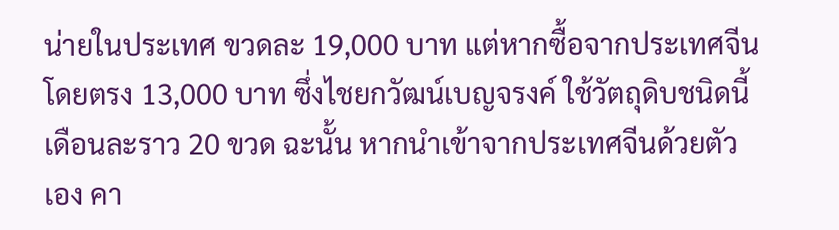น่ายในประเทศ ขวดละ 19,000 บาท แต่หากซื้อจากประเทศจีนโดยตรง 13,000 บาท ซึ่งไชยกวัฒน์เบญจรงค์ ใช้วัตถุดิบชนิดนี้เดือนละราว 20 ขวด ฉะนั้น หากนำเข้าจากประเทศจีนด้วยตัวเอง คา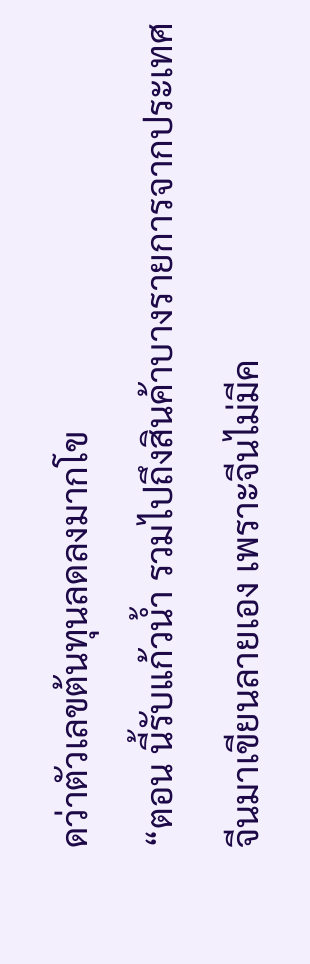ดว่าตัวเลขต้นทุนลดลงมากโข
“ตอน นี้รับแก้วน้ำ รวมไปถึงสินค้าบางรายการจากประเทศจีนมาเขียนลายเอง เพราะจีนไม่มีค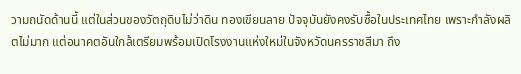วามถนัดด้านนี้ แต่ในส่วนของวัตถุดิบไม่ว่าดิน ทองเขียนลาย ปัจจุบันยังคงรับซื้อในประเทศไทย เพราะกำลังผลิตไม่มาก แต่อนาคตอันใกล้เตรียมพร้อมเปิดโรงงานแห่งใหม่ในจังหวัดนครราชสีมา ถึง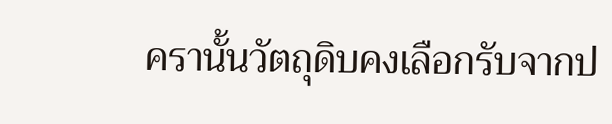ครานั้นวัตถุดิบคงเลือกรับจากป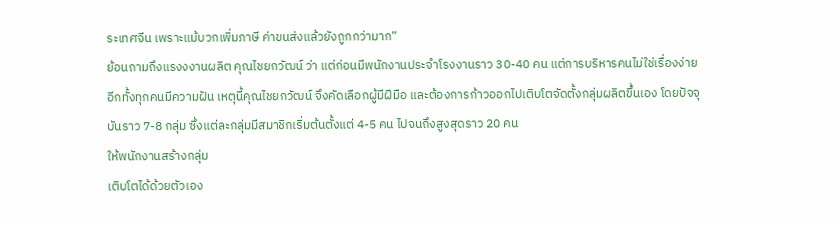ระเทศจีน เพราะแม้บวกเพิ่มภาษี ค่าขนส่งแล้วยังถูกกว่ามาก”
ย้อนถามถึงแรงงงานผลิต คุณไชยกวัฒน์ ว่า แต่ก่อนมีพนักงานประจำโรงงานราว 30-40 คน แต่การบริหารคนไม่ใช่เรื่องง่าย อีกทั้งทุกคนมีความฝัน เหตุนี้คุณไชยกวัฒน์ จึงคัดเลือกผู้มีฝีมือ และต้องการก้าวออกไปเติบโตจัดตั้งกลุ่มผลิตขึ้นเอง โดยปัจจุบันราว 7-8 กลุ่ม ซึ่งแต่ละกลุ่มมีสมาชิกเริ่มต้นตั้งแต่ 4-5 คน ไปจนถึงสูงสุดราว 20 คน
ให้พนักงานสร้างกลุ่ม
เติบโตได้ด้วยตัวเอง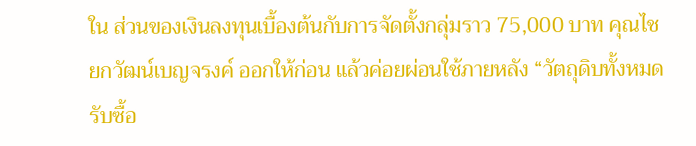ใน ส่วนของเงินลงทุนเบื้องต้นกับการจัดตั้งกลุ่มราว 75,000 บาท คุณไชยกวัฒน์เบญจรงค์ ออกให้ก่อน แล้วค่อยผ่อนใช้ภายหลัง “วัตถุดิบทั้งหมดรับซื้อ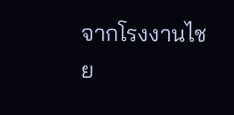จากโรงงานไชย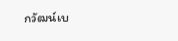กวัฒน์เบ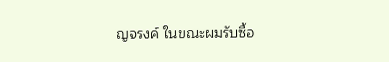ญจรงค์ ในขณะผมรับซื้อ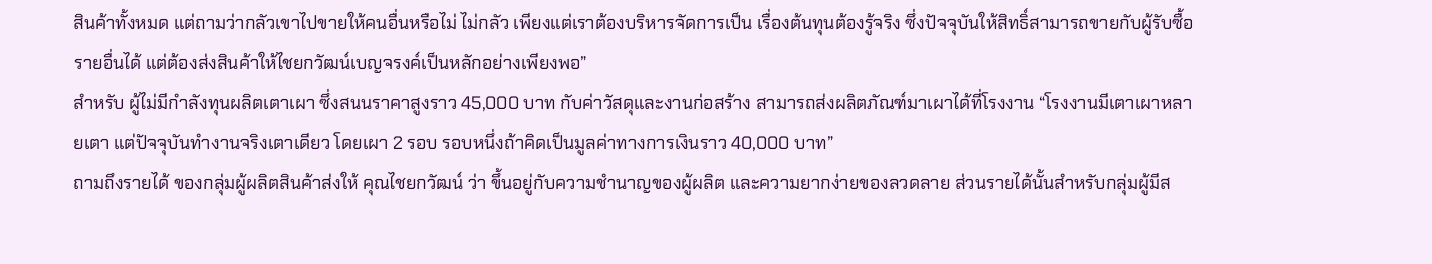สินค้าทั้งหมด แต่ถามว่ากลัวเขาไปขายให้คนอื่นหรือไม่ ไม่กลัว เพียงแต่เราต้องบริหารจัดการเป็น เรื่องต้นทุนต้องรู้จริง ซึ่งปัจจุบันให้สิทธิ์สามารถขายกับผู้รับซื้อรายอื่นได้ แต่ต้องส่งสินค้าให้ไชยกวัฒน์เบญจรงค์เป็นหลักอย่างเพียงพอ”
สำหรับ ผู้ไม่มีกำลังทุนผลิตเตาเผา ซึ่งสนนราคาสูงราว 45,000 บาท กับค่าวัสดุและงานก่อสร้าง สามารถส่งผลิตภัณฑ์มาเผาได้ที่โรงงาน “โรงงานมีเตาเผาหลายเตา แต่ปัจจุบันทำงานจริงเตาเดียว โดยเผา 2 รอบ รอบหนึ่งถ้าคิดเป็นมูลค่าทางการเงินราว 40,000 บาท”
ถามถึงรายได้ ของกลุ่มผู้ผลิตสินค้าส่งให้ คุณไชยกวัฒน์ ว่า ขึ้นอยู่กับความชำนาญของผู้ผลิต และความยากง่ายของลวดลาย ส่วนรายได้นั้นสำหรับกลุ่มผู้มีส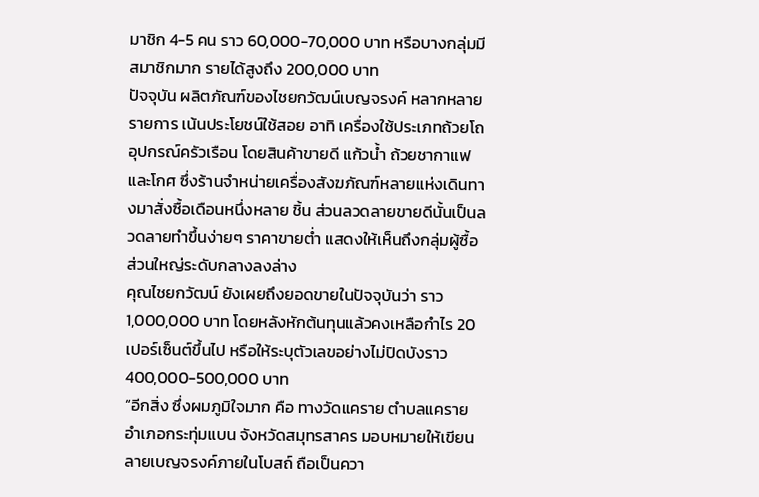มาชิก 4-5 คน ราว 60,000-70,000 บาท หรือบางกลุ่มมีสมาชิกมาก รายได้สูงถึง 200,000 บาท
ปัจจุบัน ผลิตภัณฑ์ของไชยกวัฒน์เบญจรงค์ หลากหลายรายการ เน้นประโยชน์ใช้สอย อาทิ เครื่องใช้ประเภทถ้วยโถ อุปกรณ์ครัวเรือน โดยสินค้าขายดี แก้วน้ำ ถ้วยชากาแฟ และโกศ ซึ่งร้านจำหน่ายเครื่องสังฆภัณฑ์หลายแห่งเดินทางมาสั่งซื้อเดือนหนึ่งหลาย ชิ้น ส่วนลวดลายขายดีนั้นเป็นลวดลายทำขึ้นง่ายๆ ราคาขายต่ำ แสดงให้เห็นถึงกลุ่มผู้ซื้อส่วนใหญ่ระดับกลางลงล่าง
คุณไชยกวัฒน์ ยังเผยถึงยอดขายในปัจจุบันว่า ราว 1,000,000 บาท โดยหลังหักต้นทุนแล้วคงเหลือกำไร 20 เปอร์เซ็นต์ขึ้นไป หรือให้ระบุตัวเลขอย่างไม่ปิดบังราว 400,000-500,000 บาท
“อีกสิ่ง ซึ่งผมภูมิใจมาก คือ ทางวัดแคราย ตำบลแคราย อำเภอกระทุ่มแบน จังหวัดสมุทรสาคร มอบหมายให้เขียนลายเบญจรงค์ภายในโบสถ์ ถือเป็นควา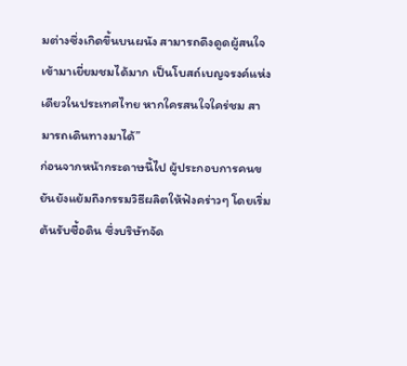มต่างซึ่งเกิดขึ้นบนผนัง สามารถดึงดูดผู้สนใจเข้ามาเยี่ยมชมได้มาก เป็นโบสถ์เบญจรงค์แห่งเดียวในประเทศไทย หากใครสนใจใคร่ชม สามารถเดินทางมาได้”
ก่อนจากหน้ากระดาษนี้ไป ผู้ประกอบการคนขยันยังแย้มถึงกรรมวิธีผลิตให้ฟังคร่าวๆ โดยเริ่มต้นรับซื้อดิน ซึ่งบริษัทจัด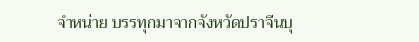จำหน่าย บรรทุกมาจากจังหวัดปราจีนบุ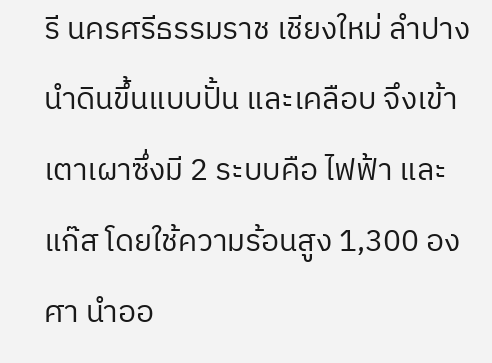รี นครศรีธรรมราช เชียงใหม่ ลำปาง นำดินขึ้นแบบปั้น และเคลือบ จึงเข้าเตาเผาซึ่งมี 2 ระบบคือ ไฟฟ้า และแก๊ส โดยใช้ความร้อนสูง 1,300 องศา นำออ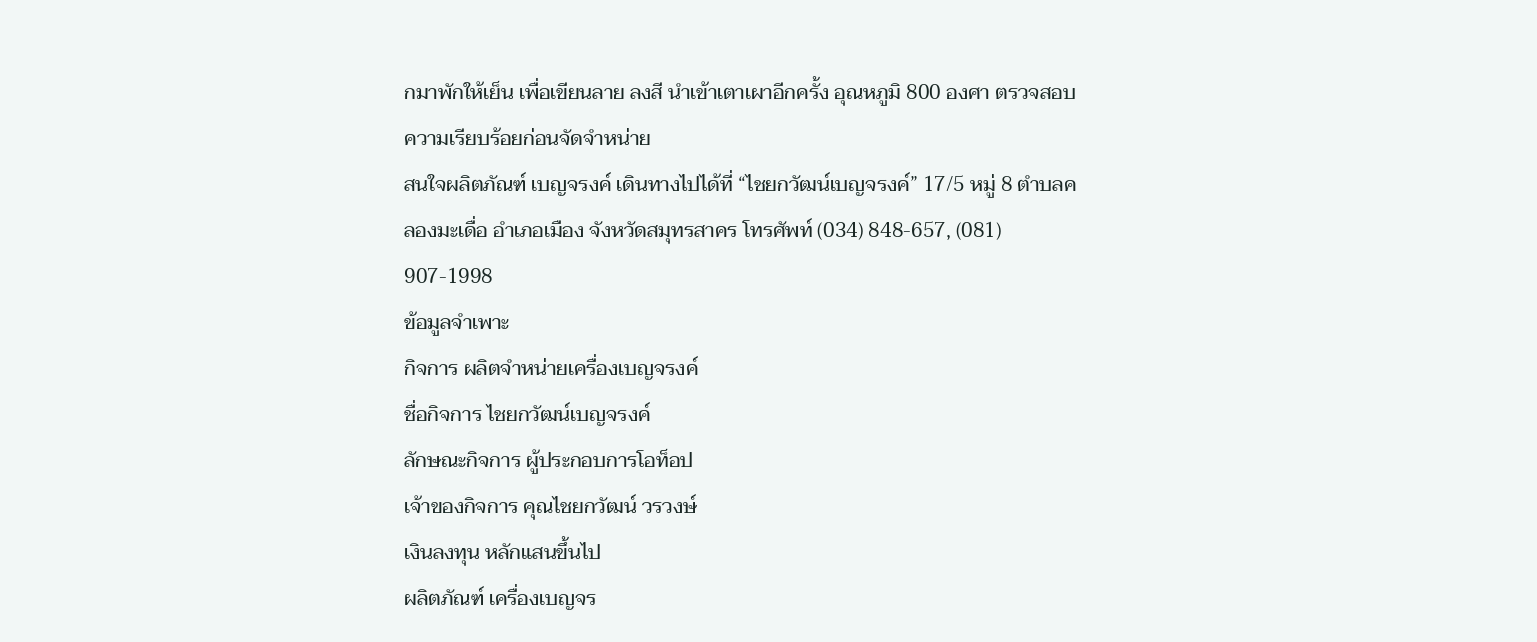กมาพักให้เย็น เพื่อเขียนลาย ลงสี นำเข้าเตาเผาอีกครั้ง อุณหภูมิ 800 องศา ตรวจสอบความเรียบร้อยก่อนจัดจำหน่าย
สนใจผลิตภัณฑ์ เบญจรงค์ เดินทางไปได้ที่ “ไชยกวัฒน์เบญจรงค์” 17/5 หมู่ 8 ตำบลคลองมะเดื่อ อำเภอเมือง จังหวัดสมุทรสาคร โทรศัพท์ (034) 848-657, (081) 907-1998
ข้อมูลจำเพาะ
กิจการ ผลิตจำหน่ายเครื่องเบญจรงค์
ชื่อกิจการ ไชยกวัฒน์เบญจรงค์
ลักษณะกิจการ ผู้ประกอบการโอท็อป
เจ้าของกิจการ คุณไชยกวัฒน์ วรวงษ์
เงินลงทุน หลักแสนขึ้นไป
ผลิตภัณฑ์ เครื่องเบญจร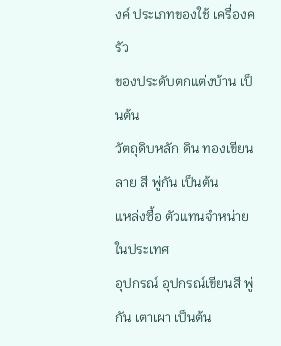งค์ ประเภทของใช้ เครื่องครัว
ของประดับตกแต่งบ้าน เป็นต้น
วัตถุดิบหลัก ดิน ทองเขียนลาย สี พู่กัน เป็นต้น
แหล่งซื้อ ตัวแทนจำหน่ายในประเทศ
อุปกรณ์ อุปกรณ์เขียนสี พู่กัน เตาเผา เป็นต้น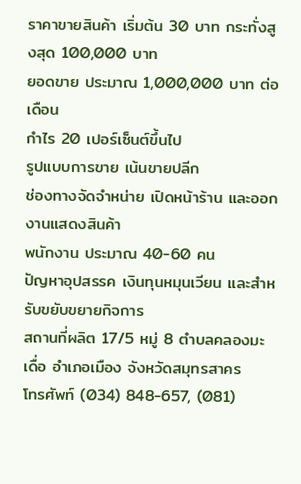ราคาขายสินค้า เริ่มต้น 30 บาท กระทั่งสูงสุด 100,000 บาท
ยอดขาย ประมาณ 1,000,000 บาท ต่อเดือน
กำไร 20 เปอร์เซ็นต์ขึ้นไป
รูปแบบการขาย เน้นขายปลีก
ช่องทางจัดจำหน่าย เปิดหน้าร้าน และออกงานแสดงสินค้า
พนักงาน ประมาณ 40-60 คน
ปัญหาอุปสรรค เงินทุนหมุนเวียน และสำหรับขยับขยายกิจการ
สถานที่ผลิต 17/5 หมู่ 8 ตำบลคลองมะเดื่อ อำเภอเมือง จังหวัดสมุทรสาคร
โทรศัพท์ (034) 848-657, (081)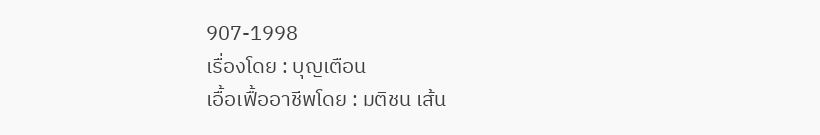907-1998
เรื่องโดย : บุญเตือน
เอื้อเฟื้ออาชีพโดย : มติชน เส้น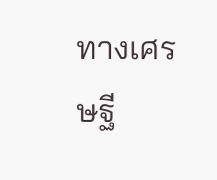ทางเศรษฐี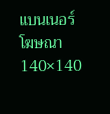แบนเนอร์โฆษณา 140×140